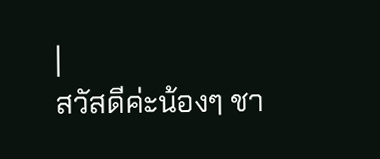|
สวัสดีค่ะน้องๆ ชา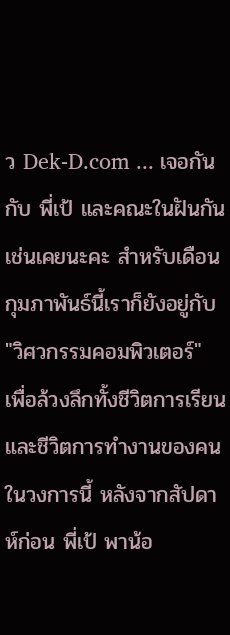ว Dek-D.com ... เจอกันกับ พี่เป้ และคณะในฝันกันเช่นเคยนะคะ สำหรับเดือนกุมภาพันธ์นี้เราก็ยังอยู่กับ "วิศวกรรมคอมพิวเตอร์" เพื่อล้วงลึกทั้งชีวิตการเรียนและชีวิตการทำงานของคนในวงการนี้ หลังจากสัปดาห์ก่อน พี่เป้ พาน้อ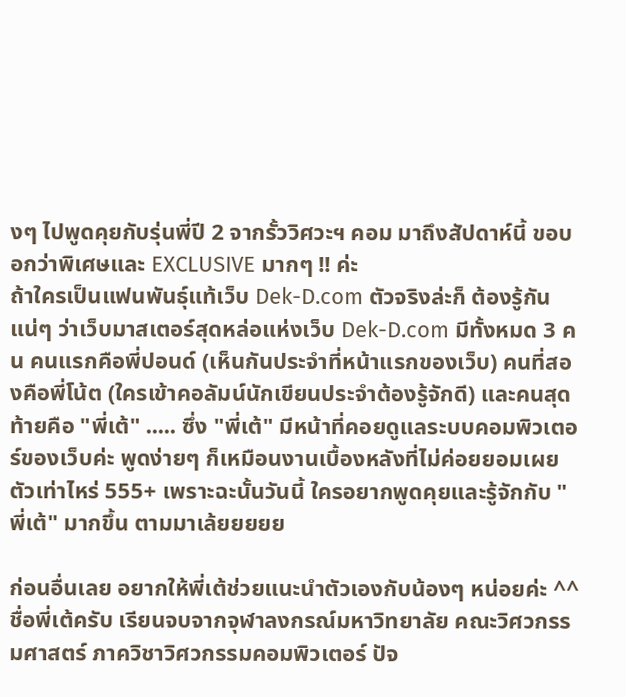งๆ ไปพูดคุยกับรุ่นพี่ปี 2 จากรั้ววิศวะฯ คอม มาถึงสัปดาห์นี้ ขอบอกว่าพิเศษและ EXCLUSIVE มากๆ !! ค่ะ
ถ้าใครเป็นแฟนพันธุ์แท้เว็บ Dek-D.com ตัวจริงล่ะก็ ต้องรู้กันแน่ๆ ว่าเว็บมาสเตอร์สุดหล่อแห่งเว็บ Dek-D.com มีทั้งหมด 3 คน คนแรกคือพี่ปอนด์ (เห็นกันประจำที่หน้าแรกของเว็บ) คนที่สองคือพี่โน้ต (ใครเข้าคอลัมน์นักเขียนประจำต้องรู้จักดี) และคนสุดท้ายคือ "พี่เต้" ..... ซึ่ง "พี่เต้" มีหน้าที่คอยดูแลระบบคอมพิวเตอร์ของเว็บค่ะ พูดง่ายๆ ก็เหมือนงานเบื้องหลังที่ไม่ค่อยยอมเผยตัวเท่าไหร่ 555+ เพราะฉะนั้นวันนี้ ใครอยากพูดคุยและรู้จักกับ "พี่เต้" มากขึ้น ตามมาเล้ยยยยย

ก่อนอื่นเลย อยากให้พี่เต้ช่วยแนะนำตัวเองกับน้องๆ หน่อยค่ะ ^^ ชื่อพี่เต้ครับ เรียนจบจากจุฬาลงกรณ์มหาวิทยาลัย คณะวิศวกรรมศาสตร์ ภาควิชาวิศวกรรมคอมพิวเตอร์ ปัจ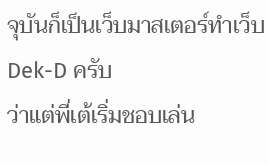จุบันก็เป็นเว็บมาสเตอร์ทำเว็บ Dek-D ครับ
ว่าแต่พี่เต้เริ่มชอบเล่น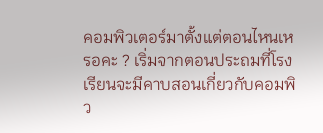คอมพิวเตอร์มาตั้งแต่ตอนไหนเหรอคะ ? เริ่มจากตอนประถมที่โรงเรียนจะมีคาบสอนเกี่ยวกับคอมพิว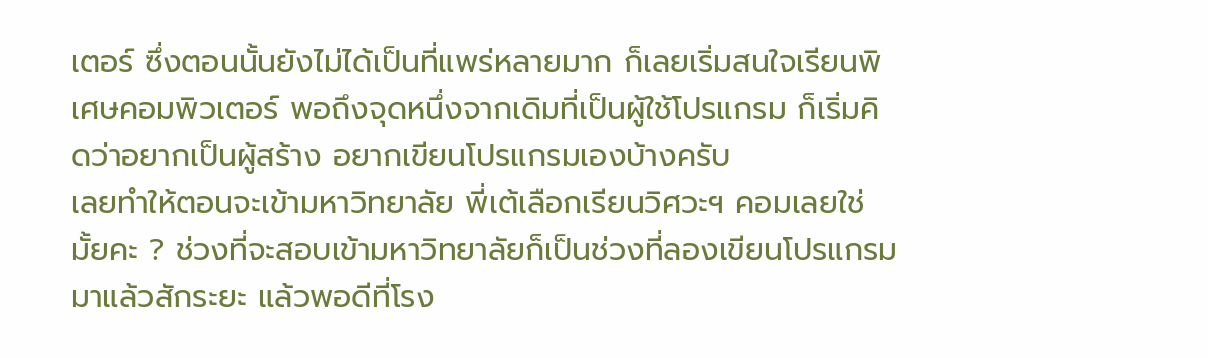เตอร์ ซึ่งตอนนั้นยังไม่ได้เป็นที่แพร่หลายมาก ก็เลยเริ่มสนใจเรียนพิเศษคอมพิวเตอร์ พอถึงจุดหนึ่งจากเดิมที่เป็นผู้ใช้โปรแกรม ก็เริ่มคิดว่าอยากเป็นผู้สร้าง อยากเขียนโปรแกรมเองบ้างครับ
เลยทำให้ตอนจะเข้ามหาวิทยาลัย พี่เต้เลือกเรียนวิศวะฯ คอมเลยใช่มั้ยคะ ? ช่วงที่จะสอบเข้ามหาวิทยาลัยก็เป็นช่วงที่ลองเขียนโปรแกรมมาแล้วสักระยะ แล้วพอดีที่โรง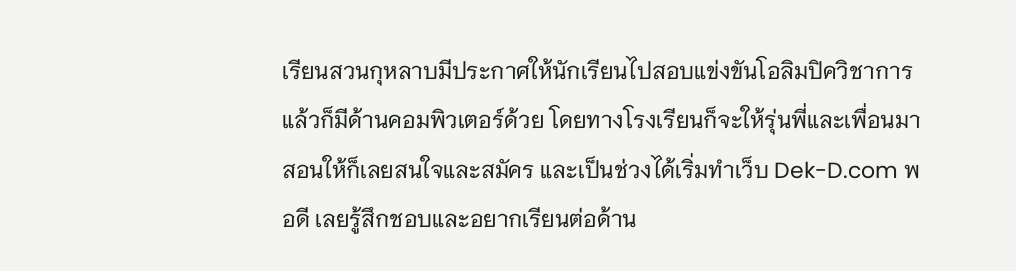เรียนสวนกุหลาบมีประกาศให้นักเรียนไปสอบแข่งขันโอลิมปิควิชาการ แล้วก็มีด้านคอมพิวเตอร์ด้วย โดยทางโรงเรียนก็จะให้รุ่นพี่และเพื่อนมาสอนให้ก็เลยสนใจและสมัคร และเป็นช่วงได้เริ่มทำเว็บ Dek-D.com พอดี เลยรู้สึกชอบและอยากเรียนต่อด้าน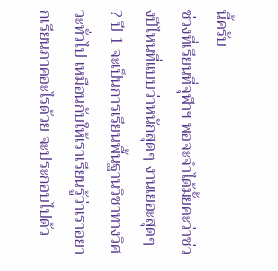นี้ครับ
ช่วงที่เรียนที่จุฬาฯ พอจะจำได้มั้ยคะว่าช่วงปีไหนที่แบบว่าหนักสุดๆ งานเยอะสุดๆ ? ปี 1 จะเป็นการเรียนพื้นฐานวิชาทางวิศวะทั่วไป เหมือนกับให้เราเรียนรู้ว่าเราอยากเรียนภาคอะไรด้วย จะประกอบไปด้ว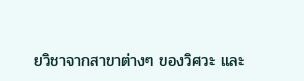ยวิชาจากสาขาต่างๆ ของวิศวะ และ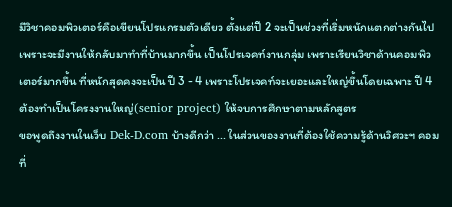มีวิชาคอมพิวเตอร์คือเขียนโปรแกรมตัวเดียว ตั้งแต่ปี 2 จะเป็นช่วงที่เริ่มหนักแตกต่างกันไป เพราะจะมีงานให้กลับมาทำที่บ้านมากขึ้น เป็นโปรเจคท์งานกลุ่ม เพราะเรียนวิชาด้านคอมพิวเตอร์มากขึ้น ที่หนักสุดคงจะเป็น ปี 3 - 4 เพราะโปรเจคท์จะเยอะและใหญ่ขึ้นโดยเฉพาะ ปี 4 ต้องทำเป็นโครงงานใหญ่(senior project) ให้จบการศึกษาตามหลักสูตร
ขอพูดถึงงานในเว็บ Dek-D.com บ้างดีกว่า ... ในส่วนของงานที่ต้องใช้ความรู้ด้านวิศวะฯ คอมที่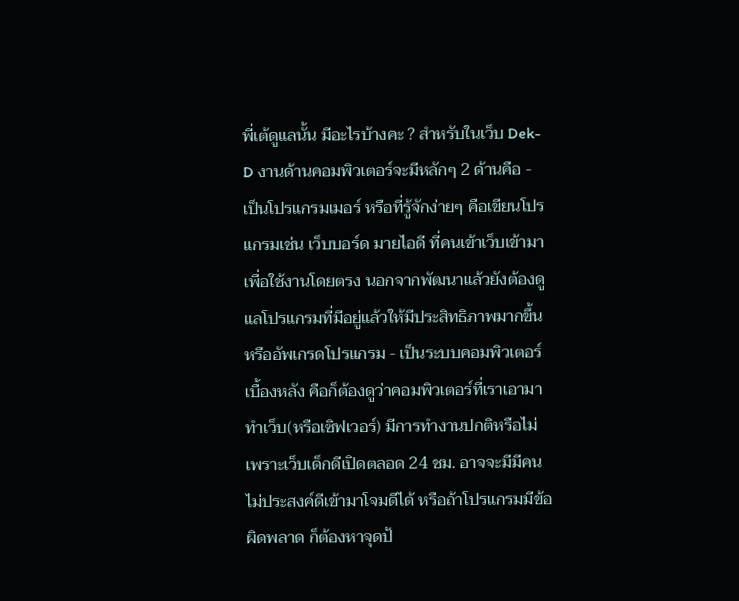พี่เต้ดูแลนั้น มีอะไรบ้างคะ ? สำหรับในเว็บ Dek-D งานด้านคอมพิวเตอร์จะมีหลักๆ 2 ด้านคือ - เป็นโปรแกรมเมอร์ หรือที่รู้จักง่ายๆ คือเขียนโปรแกรมเช่น เว็บบอร์ด มายไอดี ที่คนเข้าเว็บเข้ามาเพื่อใช้งานโดยตรง นอกจากพัฒนาแล้วยังต้องดูแลโปรแกรมที่มีอยู่แล้วให้มีประสิทธิภาพมากขึ้นหรืออัพเกรดโปรแกรม - เป็นระบบคอมพิวเตอร์เบื้องหลัง คือก็ต้องดูว่าคอมพิวเตอร์ที่เราเอามาทำเว็บ(หรือเซิฟเวอร์) มีการทำงานปกติหรือไม่ เพราะเว็บเด็กดีเปิดตลอด 24 ชม. อาจจะมีมีคนไม่ประสงค์ดีเข้ามาโจมดีได้ หรือถ้าโปรแกรมมีข้อผิดพลาด ก็ต้องหาจุดป้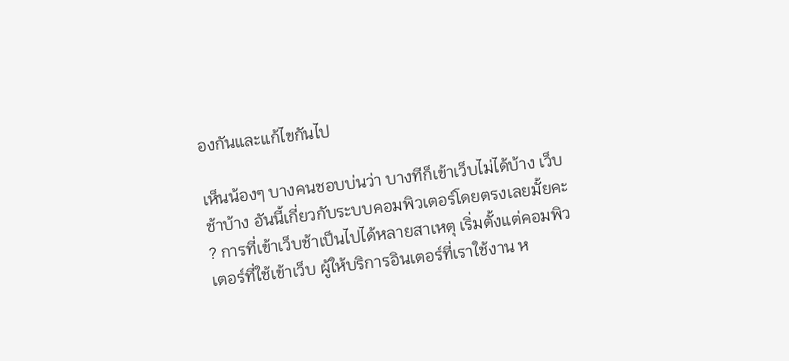องกันและแก้ไขกันไป

เห็นน้องๆ บางคนชอบบ่นว่า บางทีก็เข้าเว็บไม่ได้บ้าง เว็บช้าบ้าง อันนี้เกี่ยวกับระบบคอมพิวเตอร์โดยตรงเลยมั้ยคะ ? การที่เข้าเว็บช้าเป็นไปได้หลายสาเหตุ เริ่มตั้งแต่คอมพิวเตอร์ที่ใช้เข้าเว็บ ผู้ให้บริการอินเตอร์ที่เราใช้งาน ห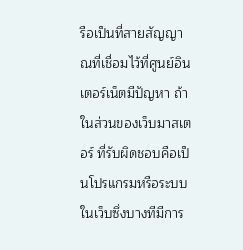รือเป็นที่สายสัญญาณที่เชื่อมไว้ที่ศูนย์อินเตอร์เน็ตมีปัญหา ถ้าในส่วนของเว็บมาสเตอร์ ที่รับผิดชอบคือเป็นโปรแกรมหรือระบบในเว็บซึ่งบางทีมีการ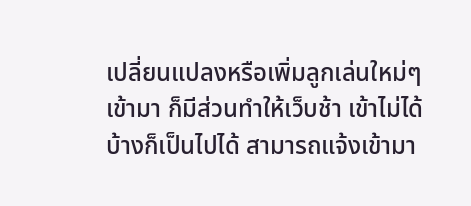เปลี่ยนแปลงหรือเพิ่มลูกเล่นใหม่ๆ เข้ามา ก็มีส่วนทำให้เว็บช้า เข้าไม่ได้บ้างก็เป็นไปได้ สามารถแจ้งเข้ามา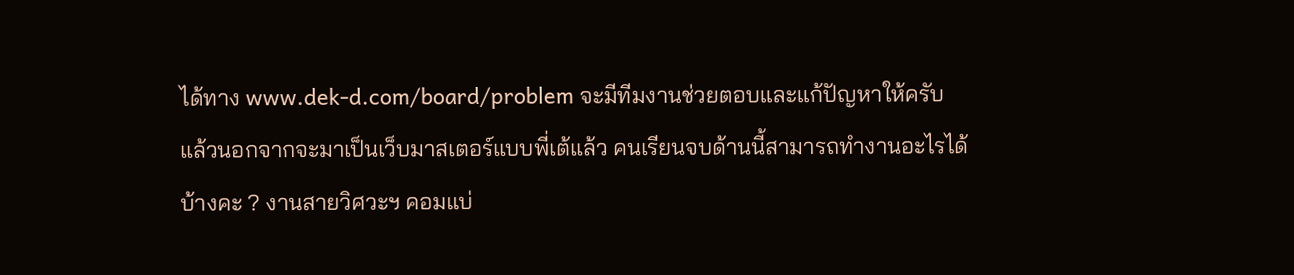ได้ทาง www.dek-d.com/board/problem จะมีทีมงานช่วยตอบและแก้ปัญหาให้ครับ
แล้วนอกจากจะมาเป็นเว็บมาสเตอร์แบบพี่เต้แล้ว คนเรียนจบด้านนี้สามารถทำงานอะไรได้บ้างคะ ? งานสายวิศวะฯ คอมแบ่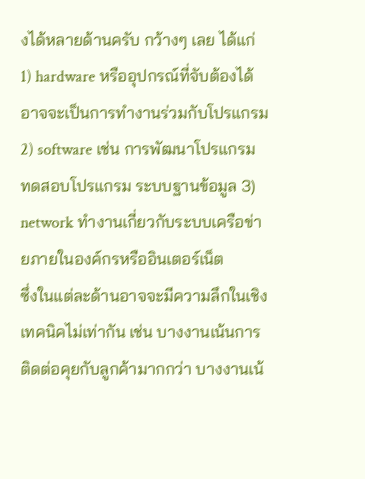งได้หลายด้านครับ กว้างๆ เลย ได้แก่
1) hardware หรืออุปกรณ์ที่จับต้องได้ อาจจะเป็นการทำงานร่วมกับโปรแกรม 2) software เช่น การพัฒนาโปรแกรม ทดสอบโปรแกรม ระบบฐานข้อมูล 3) network ทำงานเกี่ยวกับระบบเครือข่ายภายในองค์กรหรืออินเตอร์เน็ต
ซึ่งในแต่ละด้านอาจจะมีความลึกในเชิงเทคนิคไม่เท่ากัน เช่น บางงานเน้นการติดต่อคุยกับลูกค้ามากกว่า บางงานเน้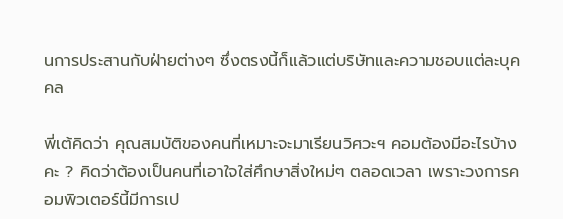นการประสานกับฝ่ายต่างๆ ซึ่งตรงนี้ก็แล้วแต่บริษัทและความชอบแต่ละบุคคล

พี่เต้คิดว่า คุณสมบัติของคนที่เหมาะจะมาเรียนวิศวะฯ คอมต้องมีอะไรบ้างคะ ? คิดว่าต้องเป็นคนที่เอาใจใส่ศึกษาสิ่งใหม่ๆ ตลอดเวลา เพราะวงการคอมพิวเตอร์นี้มีการเป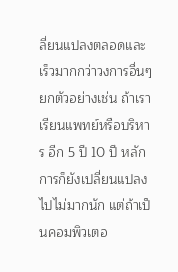ลี่ยนแปลงตลอดและเร็วมากกว่าวงการอื่นๆ ยกตัวอย่างเช่น ถ้าเราเรียนแพทย์หรือบริหาร อีก 5 ปี 10 ปี หลักการก็ยังเปลี่ยนแปลงไปไม่มากนัก แต่ถ้าเป็นคอมพิวเตอ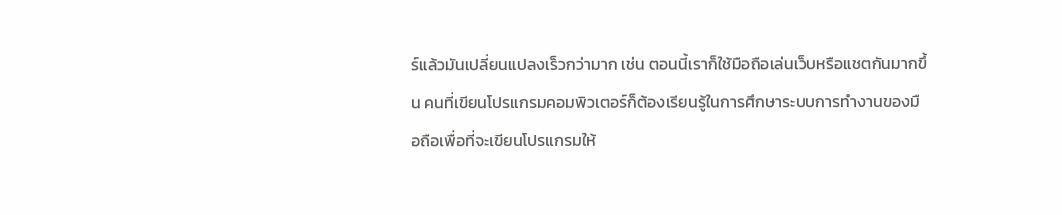ร์แล้วมันเปลี่ยนแปลงเร็วกว่ามาก เช่น ตอนนี้เราก็ใช้มือถือเล่นเว็บหรือแชตกันมากขึ้น คนที่เขียนโปรแกรมคอมพิวเตอร์ก็ต้องเรียนรู้ในการศึกษาระบบการทำงานของมือถือเพื่อที่จะเขียนโปรแกรมให้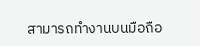สามารถทำงานบนมือถือ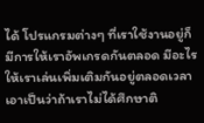ได้ โปรแกรมต่างๆ ที่เราใช้งานอยู่ก็มีการให้เราอัพเกรดกันตลอด มีอะไรให้เราเล่นเพิ่มเติมกันอยู่ตลอดเวลา เอาเป็นว่าถ้าเราไม่ได้ศึกษาติ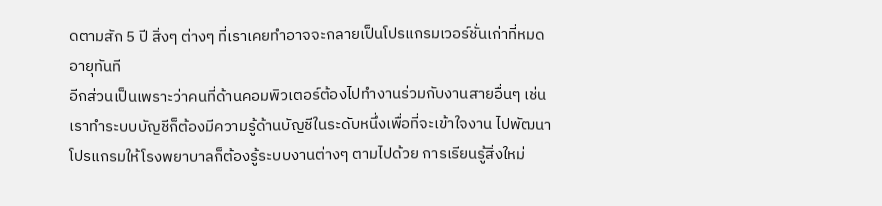ดตามสัก 5 ปี สิ่งๆ ต่างๆ ที่เราเคยทำอาจจะกลายเป็นโปรแกรมเวอร์ชั่นเก่าที่หมดอายุทันที
อีกส่วนเป็นเพราะว่าคนที่ด้านคอมพิวเตอร์ต้องไปทำงานร่วมกับงานสายอื่นๆ เช่น เราทำระบบบัญชีก็ต้องมีความรู้ด้านบัญชีในระดับหนึ่งเพื่อที่จะเข้าใจงาน ไปพัฒนาโปรแกรมให้โรงพยาบาลก็ต้องรู้ระบบงานต่างๆ ตามไปด้วย การเรียนรู้สิ่งใหม่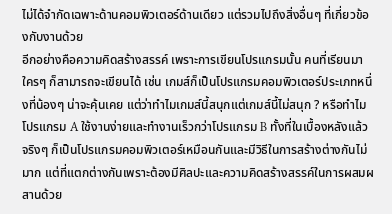ไม่ได้จำกัดเฉพาะด้านคอมพิวเตอร์ด้านเดียว แต่รวมไปถึงสิ่งอื่นๆ ที่เกี่ยวข้องกับงานด้วย
อีกอย่างคือความคิดสร้างสรรค์ เพราะการเขียนโปรแกรมนั้น คนที่เรียนมาใครๆ ก็สามารถจะเขียนได้ เช่น เกมส์ก็เป็นโปรแกรมคอมพิวเตอร์ประเภทหนึ่งที่น้องๆ น่าจะคุ้นเคย แต่ว่าทำไมเกมส์นี้สนุกแต่เกมส์นี้ไม่สนุก ? หรือทำไมโปรแกรม A ใช้งานง่ายและทำงานเร็วกว่าโปรแกรม B ทั้งที่ในเบื้องหลังแล้ว จริงๆ ก็เป็นโปรแกรมคอมพิวเตอร์เหมือนกันและมีวิธีในการสร้างต่างกันไม่มาก แต่ที่แตกต่างกันเพราะต้องมีศิลปะและความคิดสร้างสรรค์ในการผสมผสานด้วย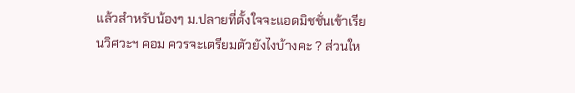แล้วสำหรับน้องๆ ม.ปลายที่ตั้งใจจะแอดมิชชั่นเข้าเรียนวิศวะฯ คอม ควรจะเตรียมตัวยังไงบ้างคะ ? ส่วนให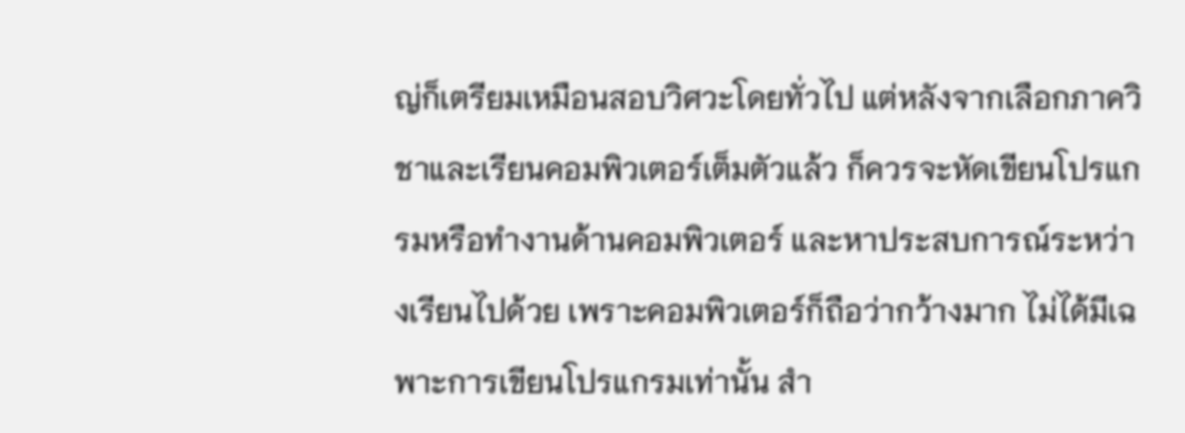ญ่ก็เตรียมเหมือนสอบวิศวะโดยทั่วไป แต่หลังจากเลือกภาควิชาและเรียนคอมพิวเตอร์เต็มตัวแล้ว ก็ควรจะหัดเขียนโปรแกรมหรือทำงานด้านคอมพิวเตอร์ และหาประสบการณ์ระหว่างเรียนไปด้วย เพราะคอมพิวเตอร์ก็ถือว่ากว้างมาก ไม่ได้มีเฉพาะการเขียนโปรแกรมเท่านั้น สำ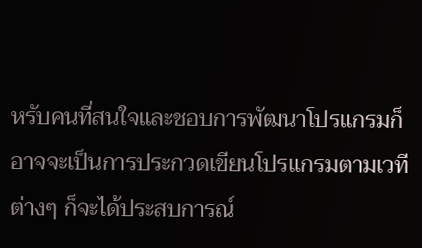หรับคนที่สนใจและชอบการพัฒนาโปรแกรมก็อาจจะเป็นการประกวดเขียนโปรแกรมตามเวทีต่างๆ ก็จะได้ประสบการณ์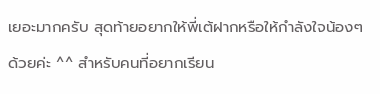เยอะมากครับ สุดท้ายอยากให้พี่เต้ฝากหรือให้กำลังใจน้องๆ ด้วยค่ะ ^^ สำหรับคนที่อยากเรียน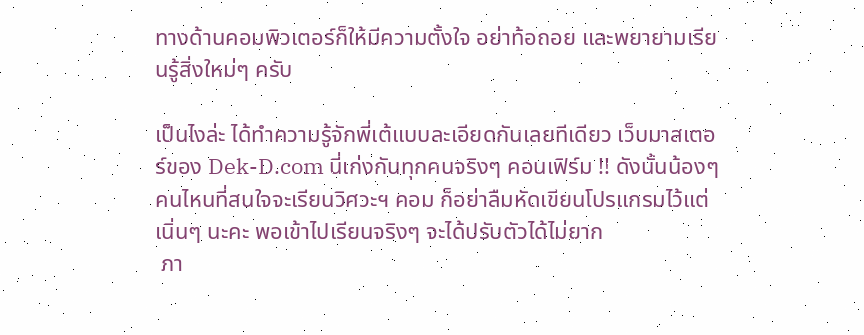ทางด้านคอมพิวเตอร์ก็ให้มีความตั้งใจ อย่าท้อถอย และพยายามเรียนรู้สิ่งใหม่ๆ ครับ

เป็นไงล่ะ ได้ทำความรู้จักพี่เต้แบบละเอียดกันเลยทีเดียว เว็บมาสเตอร์ของ Dek-D.com นี่เก่งกันทุกคนจริงๆ คอนเฟิร์ม !! ดังนั้นน้องๆ คนไหนที่สนใจจะเรียนวิศวะฯ คอม ก็อย่าลืมหัดเขียนโปรแกรมไว้แต่เนิ่นๆ นะคะ พอเข้าไปเรียนจริงๆ จะได้ปรับตัวได้ไม่ยาก
 ภา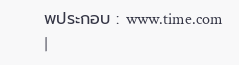พประกอบ : www.time.com
|